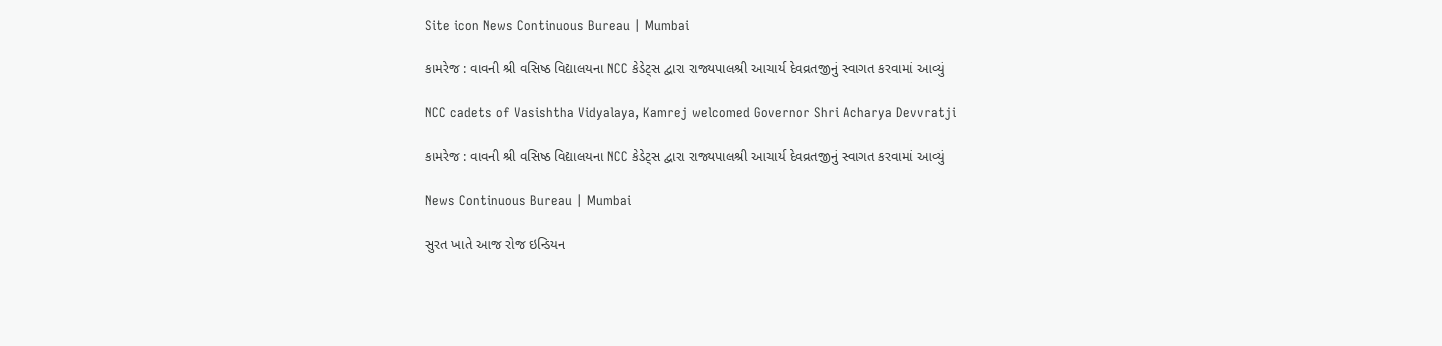Site icon News Continuous Bureau | Mumbai

કામરેજ : વાવની શ્રી વસિષ્ઠ વિદ્યાલયના NCC કેડેટ્સ દ્વારા રાજ્યપાલશ્રી આચાર્ય દેવવ્રતજીનું સ્વાગત કરવામાં આવ્યું

NCC cadets of Vasishtha Vidyalaya, Kamrej welcomed Governor Shri Acharya Devvratji

કામરેજ : વાવની શ્રી વસિષ્ઠ વિદ્યાલયના NCC કેડેટ્સ દ્વારા રાજ્યપાલશ્રી આચાર્ય દેવવ્રતજીનું સ્વાગત કરવામાં આવ્યું

News Continuous Bureau | Mumbai

સુરત ખાતે આજ રોજ ઇન્ડિયન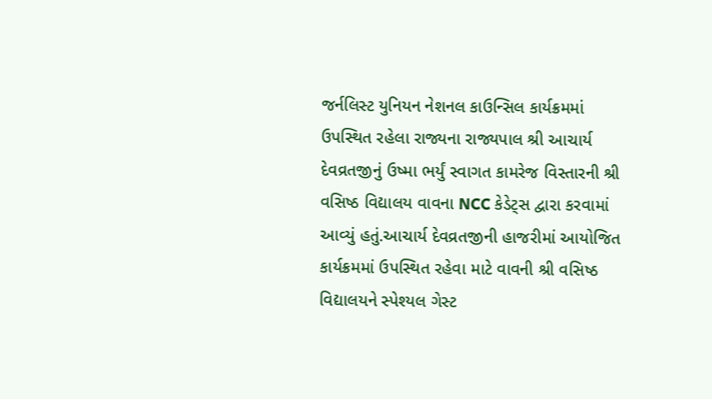જર્નલિસ્ટ યુનિયન નેશનલ કાઉન્સિલ કાર્યક્રમમાં ઉપસ્થિત રહેલા રાજ્યના રાજ્યપાલ શ્રી આચાર્ય દેવવ્રતજીનું ઉષ્મા ભર્યું સ્વાગત કામરેજ વિસ્તારની શ્રી વસિષ્ઠ વિદ્યાલય વાવના NCC કેડેટ્સ દ્વારા કરવામાં આવ્યું હતું.આચાર્ય દેવવ્રતજીની હાજરીમાં આયોજિત કાર્યક્રમમાં ઉપસ્થિત રહેવા માટે વાવની શ્રી વસિષ્ઠ વિદ્યાલયને સ્પેશ્યલ ગેસ્ટ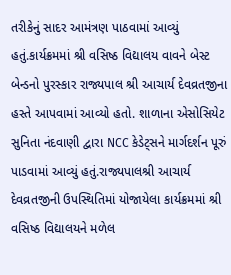તરીકેનું સાદર આમંત્રણ પાઠવામાં આવ્યું હતું.કાર્યક્રમમાં શ્રી વસિષ્ઠ વિદ્યાલય વાવને બેસ્ટ બેન્ડનો પુરસ્કાર રાજ્યપાલ શ્રી આચાર્ય દેવવ્રતજીના હસ્તે આપવામાં આવ્યો હતો. શાળાના એસોસિયેટ સુનિતા નંદવાણી દ્વારા NCC કેડેટ્સને માર્ગદર્શન પૂરું પાડવામાં આવ્યું હતું.રાજ્યપાલશ્રી આચાર્ય દેવવ્રતજીની ઉપસ્થિતિમાં યોજાયેલા કાર્યક્રમમાં શ્રી વસિષ્ઠ વિદ્યાલયને મળેલ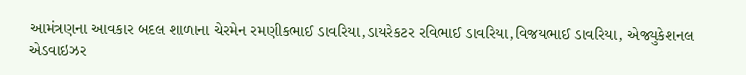આમંત્રણના આવકાર બદલ શાળાના ચેરમેન રમણીકભાઈ ડાવરિયા,ડાયરેકટર રવિભાઈ ડાવરિયા,વિજયભાઈ ડાવરિયા, એજ્યુકેશનલ એડવાઇઝર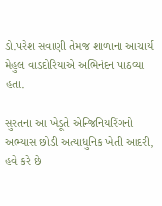ડો.પરેશ સવાણી તેમજ શાળાના આચાર્ય મેહુલ વાડદોરિયાએ અભિનંદન પાઠવ્યા હતા.

સુરતના આ ખેડૂતે એન્જિનિયરિંગનો અભ્યાસ છોડી અત્યાધુનિક ખેતી આદરી, હવે કરે છે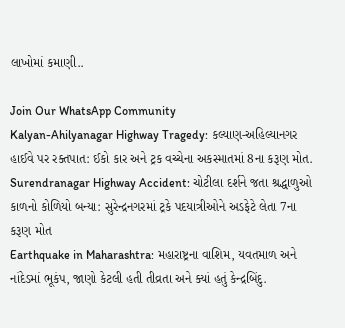લાખોમાં કમાણી..

Join Our WhatsApp Community
Kalyan-Ahilyanagar Highway Tragedy: કલ્યાણ-અહિલ્યાનગર હાઈવે પર રક્તપાત: ઈકો કાર અને ટ્રક વચ્ચેના અકસ્માતમાં 8ના કરૂણ મોત.
Surendranagar Highway Accident: ચોટીલા દર્શને જતા શ્રદ્ધાળુઓ કાળનો કોળિયો બન્યા: સુરેન્દ્રનગરમાં ટ્રકે પદયાત્રીઓને અડફેટે લેતા 7ના કરૂણ મોત
Earthquake in Maharashtra: મહારાષ્ટ્રના વાશિમ, યવતમાળ અને નાંદેડમાં ભૂકંપ, જાણો કેટલી હતી તીવ્રતા અને ક્યાં હતું કેન્દ્રબિંદુ.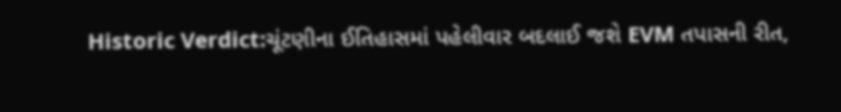Historic Verdict:ચૂંટણીના ઈતિહાસમાં પહેલીવાર બદલાઈ જશે EVM તપાસની રીત,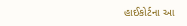હાઈકોર્ટના આ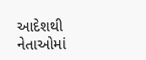આદેશથી નેતાઓમાં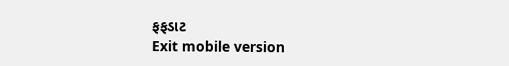ફફડાટ
Exit mobile version